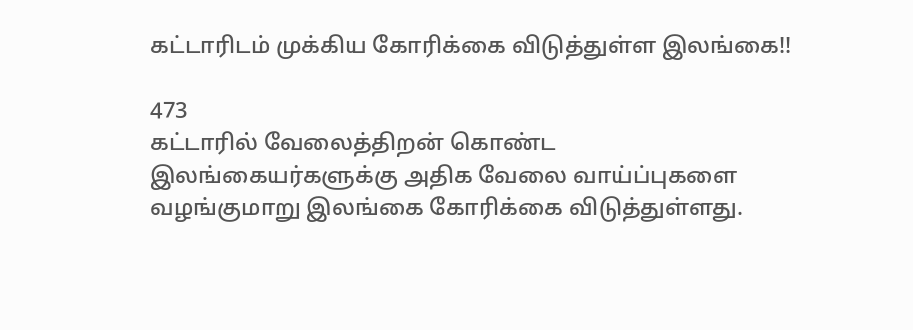கட்டாரிடம் முக்கிய கோரிக்கை விடுத்துள்ள இலங்கை!!

473
கட்டாரில் வேலைத்திறன் கொண்ட இலங்கையர்களுக்கு அதிக வேலை வாய்ப்புகளை வழங்குமாறு இலங்கை கோரிக்கை விடுத்துள்ளது.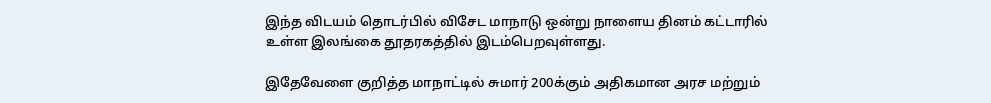இந்த விடயம் தொடர்பில் விசேட மாநாடு ஒன்று நாளைய தினம் கட்டாரில் உள்ள இலங்கை தூதரகத்தில் இடம்பெறவுள்ளது.

இதேவேளை குறித்த மாநாட்டில் சுமார் 200க்கும் அதிகமான அரச மற்றும்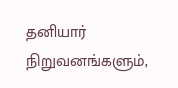தனியார் நிறுவனங்களும்,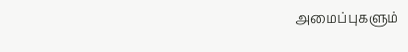அமைப்புகளும்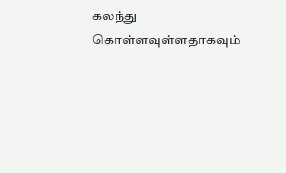கலந்து கொள்ளவுள்ளதாகவும்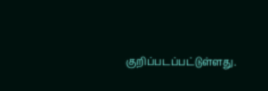குறிப்படப்பட்டுள்ளது.